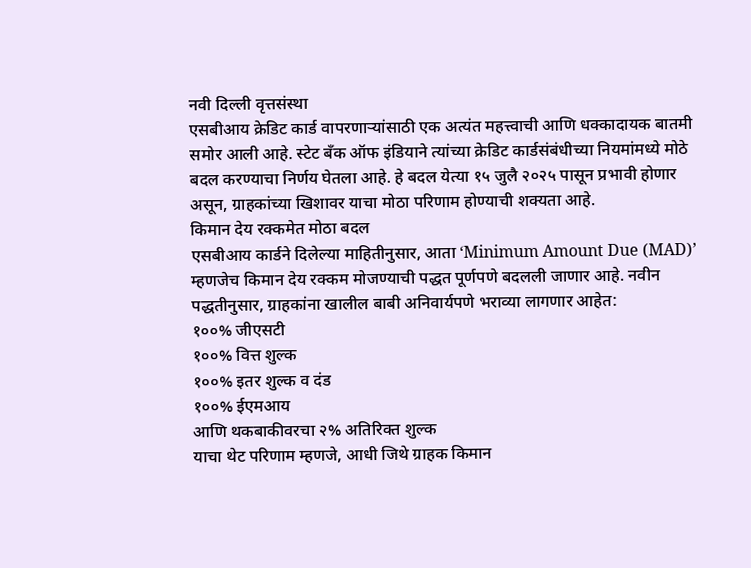नवी दिल्ली वृत्तसंस्था
एसबीआय क्रेडिट कार्ड वापरणाऱ्यांसाठी एक अत्यंत महत्त्वाची आणि धक्कादायक बातमी समोर आली आहे. स्टेट बँक ऑफ इंडियाने त्यांच्या क्रेडिट कार्डसंबंधीच्या नियमांमध्ये मोठे बदल करण्याचा निर्णय घेतला आहे. हे बदल येत्या १५ जुलै २०२५ पासून प्रभावी होणार असून, ग्राहकांच्या खिशावर याचा मोठा परिणाम होण्याची शक्यता आहे.
किमान देय रक्कमेत मोठा बदल
एसबीआय कार्डने दिलेल्या माहितीनुसार, आता ‘Minimum Amount Due (MAD)’ म्हणजेच किमान देय रक्कम मोजण्याची पद्धत पूर्णपणे बदलली जाणार आहे. नवीन पद्धतीनुसार, ग्राहकांना खालील बाबी अनिवार्यपणे भराव्या लागणार आहेत:
१००% जीएसटी
१००% वित्त शुल्क
१००% इतर शुल्क व दंड
१००% ईएमआय
आणि थकबाकीवरचा २% अतिरिक्त शुल्क
याचा थेट परिणाम म्हणजे, आधी जिथे ग्राहक किमान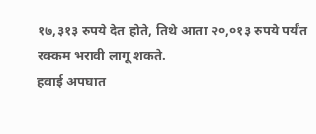१७,३१३ रुपये देत होते, तिथे आता २०,०१३ रुपये पर्यंत रक्कम भरावी लागू शकते.
हवाई अपघात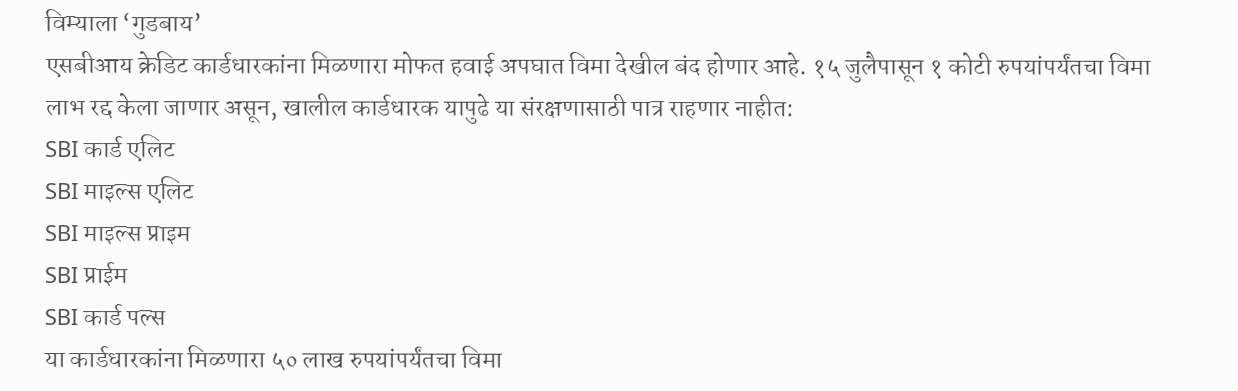विम्याला ‘गुडबाय’
एसबीआय क्रेडिट कार्डधारकांना मिळणारा मोफत हवाई अपघात विमा देखील बंद होणार आहे. १५ जुलैपासून १ कोटी रुपयांपर्यंतचा विमा लाभ रद्द केला जाणार असून, खालील कार्डधारक यापुढे या संरक्षणासाठी पात्र राहणार नाहीत:
SBI कार्ड एलिट
SBI माइल्स एलिट
SBI माइल्स प्राइम
SBI प्राईम
SBI कार्ड पल्स
या कार्डधारकांना मिळणारा ५० लाख रुपयांपर्यंतचा विमा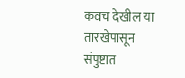कवच देखील या तारखेपासून संपुष्टात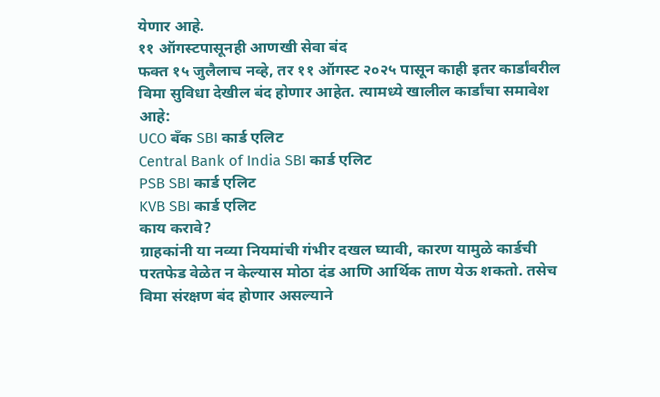येणार आहे.
११ ऑगस्टपासूनही आणखी सेवा बंद
फक्त १५ जुलैलाच नव्हे, तर ११ ऑगस्ट २०२५ पासून काही इतर कार्डांवरील विमा सुविधा देखील बंद होणार आहेत. त्यामध्ये खालील कार्डांचा समावेश आहे:
UCO बँक SBI कार्ड एलिट
Central Bank of India SBI कार्ड एलिट
PSB SBI कार्ड एलिट
KVB SBI कार्ड एलिट
काय करावे?
ग्राहकांनी या नव्या नियमांची गंभीर दखल घ्यावी, कारण यामुळे कार्डची परतफेड वेळेत न केल्यास मोठा दंड आणि आर्थिक ताण येऊ शकतो. तसेच विमा संरक्षण बंद होणार असल्याने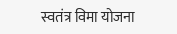स्वतंत्र विमा योजना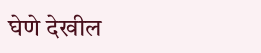घेणे देखील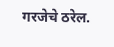गरजेचे ठरेल.